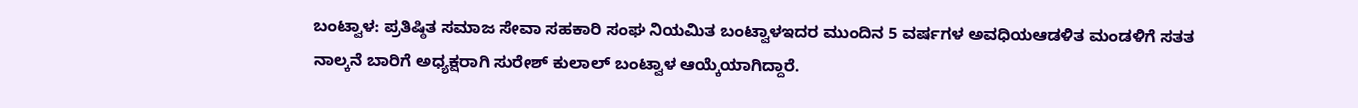ಬಂಟ್ವಾಳ: ಪ್ರತಿಷ್ಠಿತ ಸಮಾಜ ಸೇವಾ ಸಹಕಾರಿ ಸಂಘ ನಿಯಮಿತ ಬಂಟ್ವಾಳಇದರ ಮುಂದಿನ 5 ವರ್ಷಗಳ ಅವಧಿಯಆಡಳಿತ ಮಂಡಳಿಗೆ‌ ಸತತ ನಾಲ್ಕನೆ ಬಾರಿಗೆ ಅಧ್ಯಕ್ಷರಾಗಿ ಸುರೇಶ್ ಕುಲಾಲ್ ಬಂಟ್ವಾಳ ಆಯ್ಕೆಯಾಗಿದ್ದಾರೆ.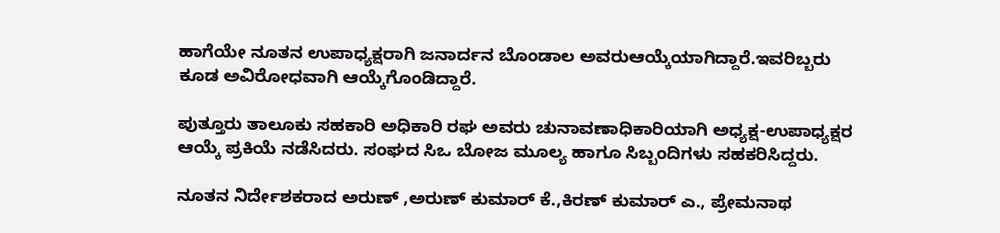ಹಾಗೆಯೇ ನೂತನ ಉಪಾಧ್ಯಕ್ಷರಾಗಿ ಜನಾರ್ದನ ಬೊಂಡಾಲ ಅವರುಆಯ್ಕೆಯಾಗಿದ್ದಾರೆ.ಇವರಿಬ್ಬರು ಕೂಡ ಅವಿರೋಧವಾಗಿ ಆಯ್ಕೆಗೊಂಡಿದ್ದಾರೆ.

ಪುತ್ತೂರು ತಾಲೂಕು ಸಹಕಾರಿ ಅಧಿಕಾರಿ‌ ರಘ ಅವರು ಚುನಾವಣಾಧಿಕಾರಿಯಾಗಿ ಅಧ್ಯಕ್ಷ-ಉಪಾಧ್ಯಕ್ಷರ ಆಯ್ಕೆ ಪ್ರಕಿಯೆ ನಡೆಸಿದರು. ಸಂಘದ ಸಿಒ ಬೋಜ‌ ಮೂಲ್ಯ ಹಾಗೂ ಸಿಬ್ಬಂದಿಗಳು‌ ಸಹಕರಿಸಿದ್ದರು.

ನೂತನ ನಿರ್ದೇಶಕರಾದ ಅರುಣ್ ,ಅರುಣ್ ಕುಮಾರ್ ಕೆ.,ಕಿರಣ್ ಕುಮಾರ್ ಎ., ಪ್ರೇಮನಾಥ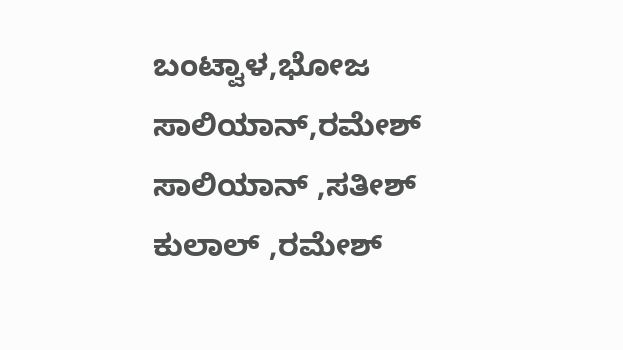ಬಂಟ್ವಾಳ,ಭೋಜ ಸಾಲಿಯಾನ್,ರಮೇಶ್ ಸಾಲಿಯಾನ್ ,ಸತೀಶ್ ಕುಲಾಲ್ ,ರಮೇಶ್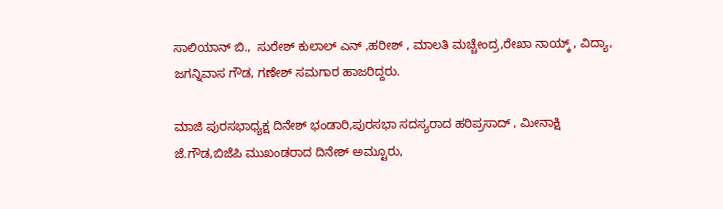ಸಾಲಿಯಾನ್ ಬಿ.,  ಸುರೇಶ್ ಕುಲಾಲ್ ಎನ್ ,ಹರೀಶ್ , ಮಾಲತಿ ಮಚ್ಚೇಂದ್ರ,ರೇಖಾ ನಾಯ್ಕ್ , ವಿದ್ಯಾ, ಜಗನ್ನಿವಾಸ ಗೌಡ, ಗಣೇಶ್ ಸಮಗಾರ ಹಾಜರಿದ್ದರು.

ಮಾಜಿ ಪುರಸಭಾಧ್ಯಕ್ಷ ‌ದಿನೇಶ್ ಭಂಡಾರಿ‌,ಪುರಸಭಾ ಸದಸ್ಯರಾದ ಹರಿಪ್ರಸಾದ್ , ಮೀನಾಕ್ಷಿ‌ ಜೆ.ಗೌಡ,ಬಿಜೆಪಿ ಮುಖಂಡರಾದ ದಿನೇಶ್ ಅಮ್ಟೂರು,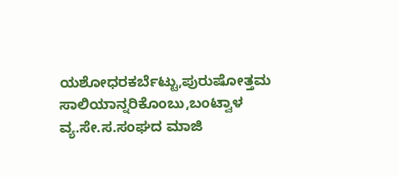ಯಶೋಧರಕರ್ಬೆಟ್ಟು,ಪುರುಷೋತ್ತಮ ಸಾಲಿಯಾನ್ನರಿಕೊಂಬು,ಬಂಟ್ವಾಳ ವ್ಯ.ಸೇ.ಸ.ಸಂಘದ ಮಾಜಿ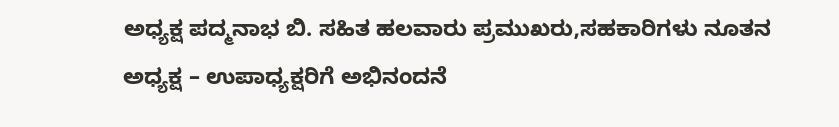ಅಧ್ಯಕ್ಷ ಪದ್ಮನಾಭ ಬಿ. ಸಹಿತ ಹಲವಾರು ಪ್ರಮುಖರು,ಸಹಕಾರಿಗಳು ನೂತನ ಅಧ್ಯಕ್ಷ – ಉಪಾಧ್ಯಕ್ಷರಿಗೆ ಅಭಿನಂದನೆ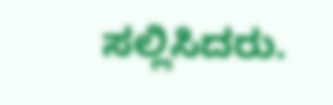ಸಲ್ಲಿಸಿದರು.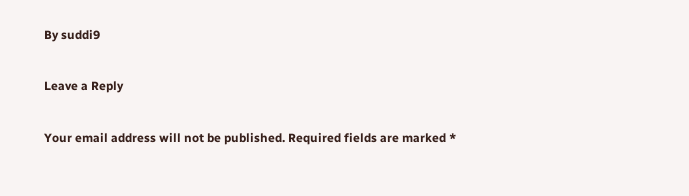By suddi9

Leave a Reply

Your email address will not be published. Required fields are marked *